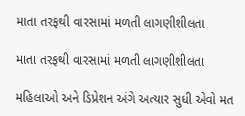માતા તરફથી વારસામાં મળતી લાગણીશીલતા

માતા તરફથી વારસામાં મળતી લાગણીશીલતા

મહિલાઓ અને ડિપ્રેશન અંગે અત્યાર સુધી એવો મત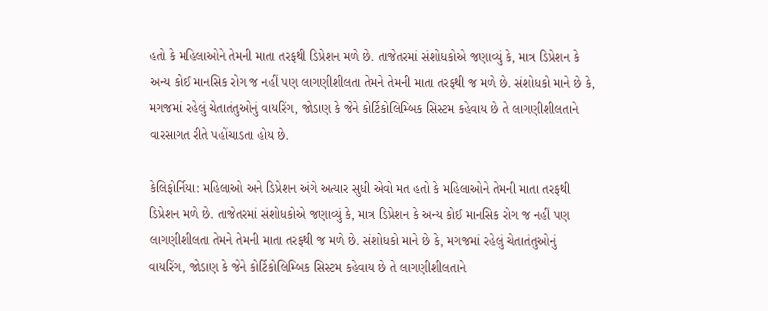હતો કે મહિલાઓને તેમની માતા તરફથી ડિપ્રેશન મળે છે. તાજેતરમાં સંશોધકોએ જણાવ્યું કે, માત્ર ડિપ્રેશન કે અન્ય કોઈ માનસિક રોગ જ નહીં પણ લાગણીશીલતા તેમને તેમની માતા તરફથી જ મળે છે. સંશોધકો માને છે કે, મગજમાં રહેલું ચેતાતંતુઓનું વાયરિંગ, જોડાણ કે જેને કોર્ટિકોલિમ્બિક સિસ્ટમ કહેવાય છે તે લાગણીશીલતાને વારસાગત રીતે પહોંચાડતા હોય છે.

કેલિફોર્નિયા: મહિલાઓ અને ડિપ્રેશન અંગે અત્યાર સુધી એવો મત હતો કે મહિલાઓને તેમની માતા તરફથી ડિપ્રેશન મળે છે. તાજેતરમાં સંશોધકોએ જણાવ્યું કે, માત્ર ડિપ્રેશન કે અન્ય કોઈ માનસિક રોગ જ નહીં પણ લાગણીશીલતા તેમને તેમની માતા તરફથી જ મળે છે. સંશોધકો માને છે કે, મગજમાં રહેલું ચેતાતંતુઓનું વાયરિંગ, જોડાણ કે જેને કોર્ટિકોલિમ્બિક સિસ્ટમ કહેવાય છે તે લાગણીશીલતાને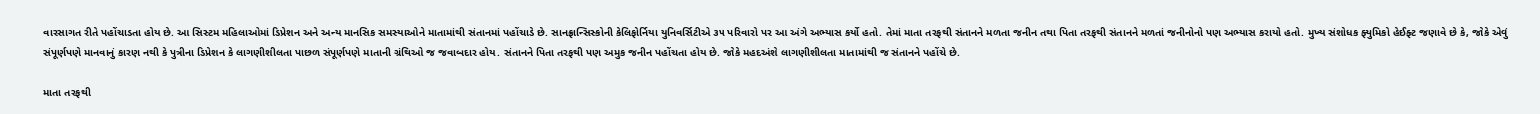વારસાગત રીતે પહોંચાડતા હોય છે. આ સિસ્ટમ મહિલાઓમાં ડિપ્રેશન અને અન્ય માનસિક સમસ્યાઓને માતામાંથી સંતાનમાં પહોંચાડે છે. સાનફ્રાન્સિસ્કોની કેલિફોર્નિયા યુનિવર્સિટીએ ૩૫ પરિવારો પર આ અંગે અભ્યાસ કર્યો હતો. તેમાં માતા તરફથી સંતાનને મળતા જનીન તથા પિતા તરફથી સંતાનને મળતાં જનીનોનો પણ અભ્યાસ કરાયો હતો. મુખ્ય સંશોધક ફ્યુમિકો હેઈફ્ટ જણાવે છે કે, જોકે એવું સંપૂર્ણપણે માનવાનું કારણ નથી કે પુત્રીના ડિપ્રેશન કે લાગણીશીલતા પાછળ સંપૂર્ણપણે માતાની ગ્રંથિઓ જ જવાબદાર હોય. સંતાનને પિતા તરફથી પણ અમુક જનીન પહોંચતા હોય છે. જોકે મહદઅંશે લાગણીશીલતા માતામાંથી જ સંતાનને પહોંચે છે.

માતા તરફથી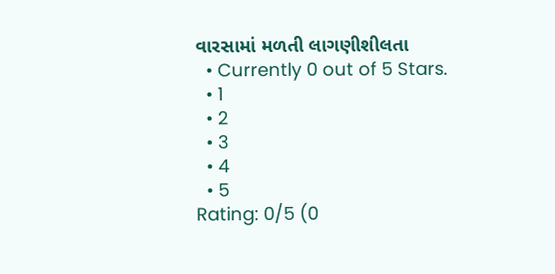વારસામાં મળતી લાગણીશીલતા
  • Currently 0 out of 5 Stars.
  • 1
  • 2
  • 3
  • 4
  • 5
Rating: 0/5 (0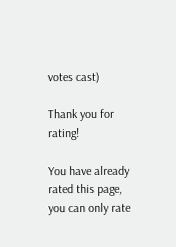votes cast)

Thank you for rating!

You have already rated this page, you can only rate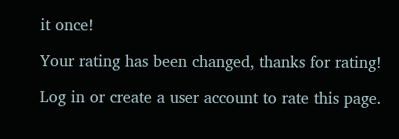it once!

Your rating has been changed, thanks for rating!

Log in or create a user account to rate this page.